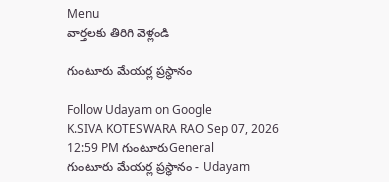Menu
వార్తలకు తిరిగి వెళ్లండి

గుంటూరు మేయర్ల ప్రస్థానం

Follow Udayam on Google
K.SIVA KOTESWARA RAO Sep 07, 2026 12:59 PM గుంటూరుGeneral
గుంటూరు మేయర్ల ప్రస్థానం - Udayam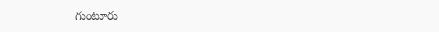గుంటూరు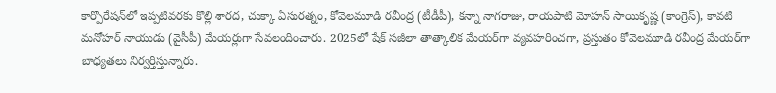కార్పొరేషన్‌లో ఇప్పటివరకు కొల్లి శారద, చుక్కా ఏసురత్నం, కోవెలమూడి రవీంద్ర (టీడీపీ), కన్నా నాగరాజు, రాయపాటి మోహన్ సాయికృష్ణ (కాంగ్రెస్), కావటి మనోహర్ నాయుడు (వైసీపీ) మేయర్లుగా సేవలందించారు. 2025లో షేక్ సజీలా తాత్కాలిక మేయర్‌గా వ్యవహరించగా, ప్రస్తుతం కోవెలమూడి రవీంద్ర మేయర్‌గా బాధ్యతలు నిర్వర్తిస్తున్నారు.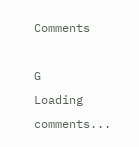Comments

G
Loading comments...